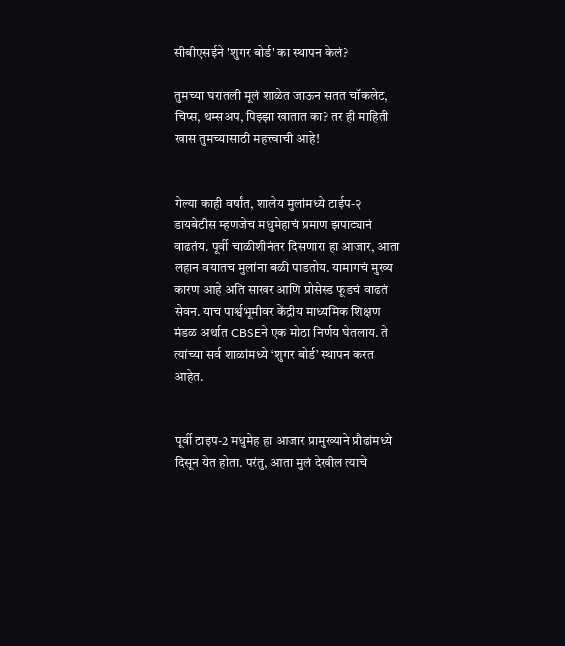सीबीएसईने 'शुगर बोर्ड' का स्थापन केलं?

तुमच्या घरातली मूलं शाळेत जाऊन सतत चॉकलेट, चिप्स, थम्सअप, पिझ्झा खातात का? तर ही माहिती खास तुमच्यासाठी महत्त्वाची आहे!


गेल्या काही वर्षांत, शालेय मुलांमध्ये टाईप-२ डायबेटीस म्हणजेच मधुमेहाचं प्रमाण झपाट्यानं वाढतंय. पूर्वी चाळीशीनंतर दिसणारा हा आजार, आता लहान वयातच मुलांना बळी पाडतोय. यामागचं मुख्य कारण आहे अति साखर आणि प्रोसेस्ड फूडचं वाढतं सेवन. याच पार्श्वभूमीवर केंद्रीय माध्यमिक शिक्षण मंडळ अर्थात CBSEने एक मोठा निर्णय घेतलाय. ते त्यांच्या सर्व शाळांमध्ये ‘शुगर बोर्ड’ स्थापन करत आहेत.


पूर्वी टाइप-2 मधुमेह हा आजार प्रामुख्याने प्रौढांमध्ये दिसून येत होता. परंतु, आता मुलं देखील त्याचे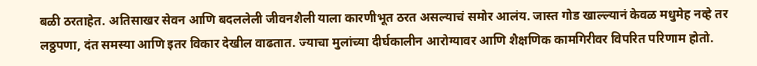बळी ठरताहेत. अतिसाखर सेवन आणि बदललेली जीवनशैली याला कारणीभूत ठरत असल्याचं समोर आलंय. जास्त गोड खाल्ल्यानं केवळ मधुमेह नव्हे तर लठ्ठपणा, दंत समस्या आणि इतर विकार देखील वाढतात. ज्याचा मुलांच्या दीर्घकालीन आरोग्यावर आणि शैक्षणिक कामगिरीवर विपरित परिणाम होतो.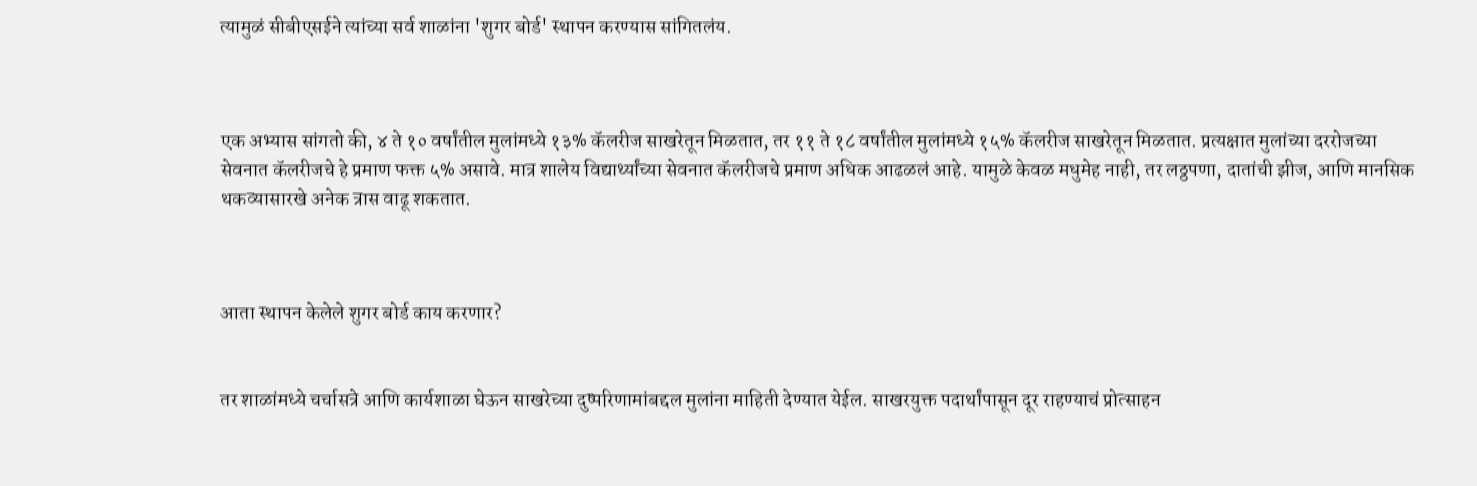त्यामुळं सीबीएसईने त्यांच्या सर्व शाळांना 'शुगर बोर्ड' स्थापन करण्यास सांगितलंय.



एक अभ्यास सांगतो की, ४ ते १० वर्षांतील मुलांमध्ये १३% कॅलरीज साखरेतून मिळतात, तर ११ ते १८ वर्षांतील मुलांमध्ये १५% कॅलरीज साखरेतून मिळतात. प्रत्यक्षात मुलांच्या दररोजच्या सेवनात कॅलरीजचे हे प्रमाण फक्त ५% असावे. मात्र शालेय विद्यार्थ्यांच्या सेवनात कॅलरीजचे प्रमाण अधिक आढळलं आहे. यामुळे केवळ मधुमेह नाही, तर लठ्ठपणा, दातांची झीज, आणि मानसिक थकव्यासारखे अनेक त्रास वाढू शकतात.



आता स्थापन केलेले शुगर बोर्ड काय करणार?


तर शाळांमध्ये चर्चासत्रे आणि कार्यशाळा घेऊन साखरेच्या दुष्परिणामांबद्दल मुलांना माहिती देण्यात येईल. साखरयुक्त पदार्थांपासून दूर राहण्याचं प्रोत्साहन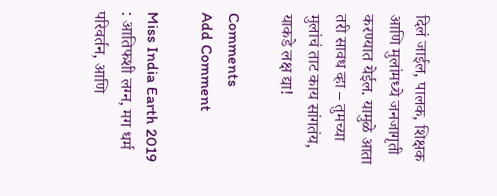दिलं जाईल, पालक, शिक्षक आणि मुलांमध्ये जनजागृती करण्यात येईल. यामुळे आता तरी सावध व्हा – तुमच्या मुलांचं ताट काय सांगतंय, याकडे लक्ष द्या!

Comments
Add Comment

Miss India Earth 2019 : आतिफशी लग्न, मग धर्म परिवर्तन, आणि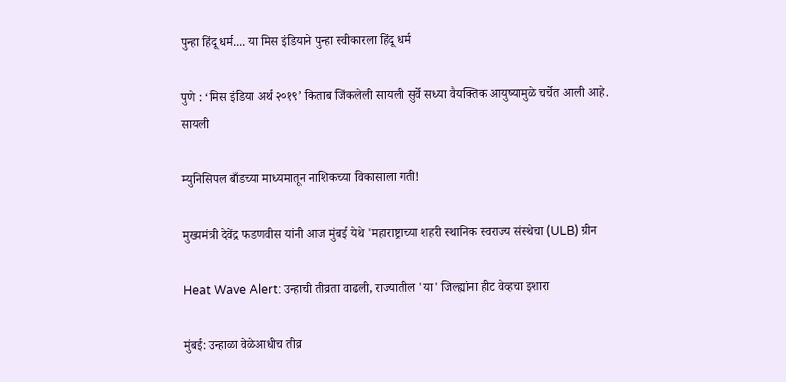पुन्हा हिंदू धर्म.... या मिस इंडियाने पुन्हा स्वीकारला हिंदू धर्म

पुणे : ‘मिस इंडिया अर्थ २०१९’ किताब जिंकलेली सायली सुर्वे सध्या वैयक्तिक आयुष्यामुळे चर्चेत आली आहे. सायली

म्युनिसिपल बाँडच्या माध्यमातून नाशिकच्या विकासाला गती!

मुख्यमंत्री देवेंद्र फडणवीस यांनी आज मुंबई येथे 'महाराष्ट्राच्या शहरी स्थानिक स्वराज्य संस्थेचा (ULB) ग्रीन

Heat Wave Alert: उन्हाची तीव्रता वाढली, राज्यातील 'या' जिल्ह्यांना हीट वेव्हचा इशारा

मुंबई: उन्हाळा वेळेआधीच तीव्र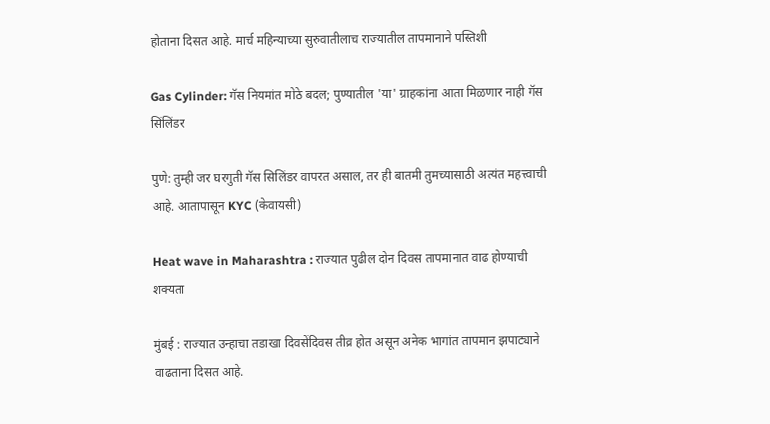होताना दिसत आहे. मार्च महिन्याच्या सुरुवातीलाच राज्यातील तापमानाने पस्तिशी

Gas Cylinder: गॅस नियमांत मोठे बदल; पुण्यातील 'या' ग्राहकांना आता मिळणार नाही गॅस सिंलिंडर

पुणे: तुम्ही जर घरगुती गॅस सिलिंडर वापरत असाल, तर ही बातमी तुमच्यासाठी अत्यंत महत्त्वाची आहे. आतापासून KYC (केवायसी)

Heat wave in Maharashtra : राज्यात पुढील दोन दिवस तापमानात वाढ होण्याची शक्यता

मुंबई : राज्यात उन्हाचा तडाखा दिवसेंदिवस तीव्र होत असून अनेक भागांत तापमान झपाट्याने वाढताना दिसत आहे.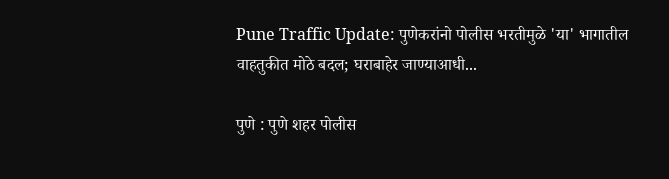Pune Traffic Update: पुणेकरांनो पोलीस भरतीमुळे 'या' भागातील वाहतुकीत मोठे बदल; घराबाहेर जाण्याआधी...

पुणे : पुणे शहर पोलीस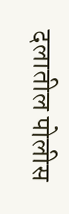दलातील पोलीस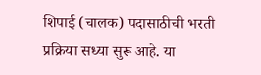शिपाई (चालक) पदासाठीची भरती प्रक्रिया सध्या सुरू आहे. या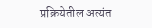प्रक्रियेतील अत्यंत